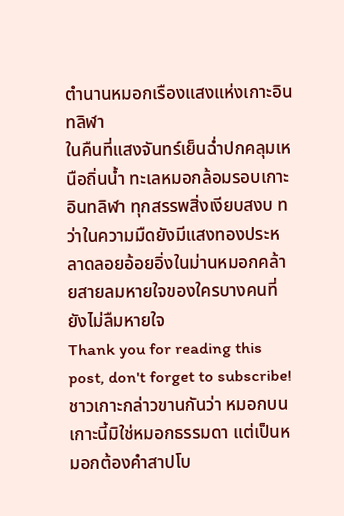ตำนานหมอกเรืองแสงแห่งเกาะอินทลิฬา
ในคืนที่แสงจันทร์เย็นฉ่ำปกคลุมเหนือถิ่นน้ำ ทะเลหมอกล้อมรอบเกาะอินทลิฬา ทุกสรรพสิ่งเงียบสงบ ทว่าในความมืดยังมีแสงทองประหลาดลอยอ้อยอิ่งในม่านหมอกคล้ายสายลมหายใจของใครบางคนที่ยังไม่ลืมหายใจ
Thank you for reading this post, don't forget to subscribe!ชาวเกาะกล่าวขานกันว่า หมอกบนเกาะนี้มิใช่หมอกธรรมดา แต่เป็นหมอกต้องคำสาปโบ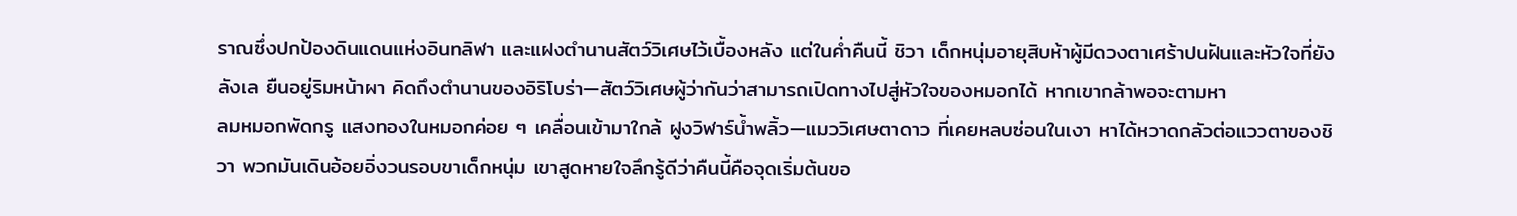ราณซึ่งปกป้องดินแดนแห่งอินทลิฬา และแฝงตำนานสัตว์วิเศษไว้เบื้องหลัง แต่ในค่ำคืนนี้ ชิวา เด็กหนุ่มอายุสิบห้าผู้มีดวงตาเศร้าปนฝันและหัวใจที่ยังลังเล ยืนอยู่ริมหน้าผา คิดถึงตำนานของอิริโบร่า—สัตว์วิเศษผู้ว่ากันว่าสามารถเปิดทางไปสู่หัวใจของหมอกได้ หากเขากล้าพอจะตามหา
ลมหมอกพัดกรู แสงทองในหมอกค่อย ๆ เคลื่อนเข้ามาใกล้ ฝูงวิฬาร์น้ำพลิ้ว—แมววิเศษตาดาว ที่เคยหลบซ่อนในเงา หาได้หวาดกลัวต่อแววตาของชิวา พวกมันเดินอ้อยอิ่งวนรอบขาเด็กหนุ่ม เขาสูดหายใจลึกรู้ดีว่าคืนนี้คือจุดเริ่มต้นขอ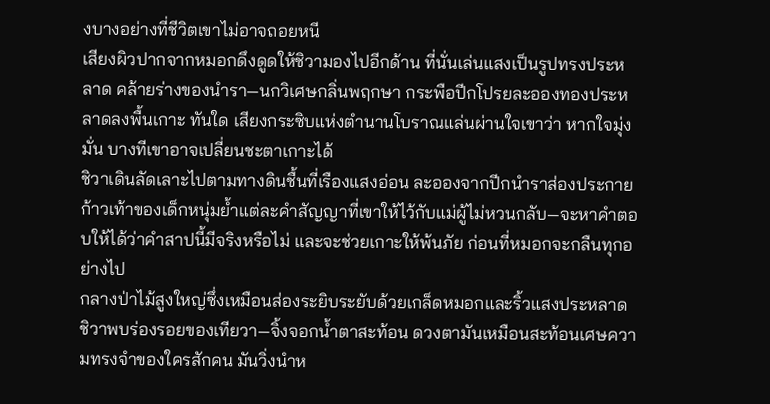งบางอย่างที่ชีวิตเขาไม่อาจถอยหนี
เสียงผิวปากจากหมอกดึงดูดให้ชิวามองไปอีกด้าน ที่นั่นเล่นแสงเป็นรูปทรงประหลาด คล้ายร่างของนำรา—นกวิเศษกลิ่นพฤกษา กระพือปีกโปรยละอองทองประหลาดลงพื้นเกาะ ทันใด เสียงกระซิบแห่งตำนานโบราณแล่นผ่านใจเขาว่า หากใจมุ่งมั่น บางทีเขาอาจเปลี่ยนชะตาเกาะได้
ชิวาเดินลัดเลาะไปตามทางดินชื้นที่เรืองแสงอ่อน ละอองจากปีกนำราส่องประกาย ก้าวเท้าของเด็กหนุ่มย้ำแต่ละคำสัญญาที่เขาให้ไว้กับแม่ผู้ไม่หวนกลับ—จะหาคำตอบให้ได้ว่าคำสาปนี้มีจริงหรือไม่ และจะช่วยเกาะให้พ้นภัย ก่อนที่หมอกจะกลืนทุกอย่างไป
กลางป่าไม้สูงใหญ่ซึ่งเหมือนส่องระยิบระยับด้วยเกล็ดหมอกและริ้วแสงประหลาด ชิวาพบร่องรอยของเทียวา—จิ้งจอกน้ำตาสะท้อน ดวงตามันเหมือนสะท้อนเศษความทรงจำของใครสักคน มันวิ่งนำห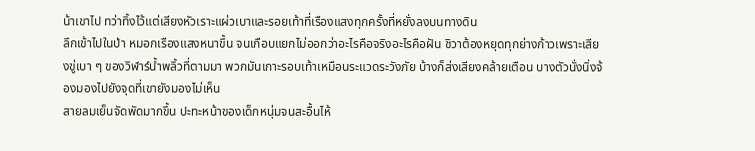น้าเขาไป ทว่าทิ้งไว้แต่เสียงหัวเราะแผ่วเบาและรอยเท้าที่เรืองแสงทุกครั้งที่หยั่งลงบนทางดิน
ลึกเข้าไปในป่า หมอกเรืองแสงหนาขึ้น จนเกือบแยกไม่ออกว่าอะไรคือจริงอะไรคือฝัน ชิวาต้องหยุดทุกย่างก้าวเพราะเสียงขู่เบา ๆ ของวิฬาร์น้ำพลิ้วที่ตามมา พวกมันเกาะรอบเท้าเหมือนระแวดระวังภัย บ้างก็ส่งเสียงคล้ายเตือน บางตัวนั่งนิ่งจ้องมองไปยังจุดที่เขายังมองไม่เห็น
สายลมเย็นจัดพัดมากขึ้น ปะทะหน้าของเด็กหนุ่มจนสะอื้นไห้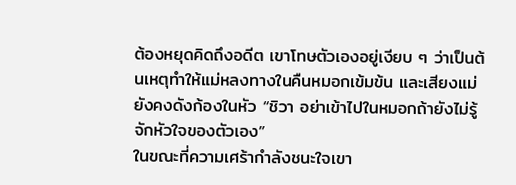ต้องหยุดคิดถึงอดีต เขาโทษตัวเองอยู่เงียบ ๆ ว่าเป็นต้นเหตุทำให้แม่หลงทางในคืนหมอกเข้มข้น และเสียงแม่ยังคงดังก้องในหัว “ชิวา อย่าเข้าไปในหมอกถ้ายังไม่รู้จักหัวใจของตัวเอง”
ในขณะที่ความเศร้ากำลังชนะใจเขา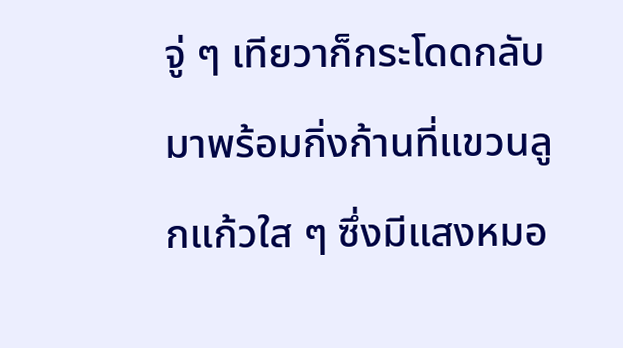จู่ ๆ เทียวาก็กระโดดกลับมาพร้อมกิ่งก้านที่แขวนลูกแก้วใส ๆ ซึ่งมีแสงหมอ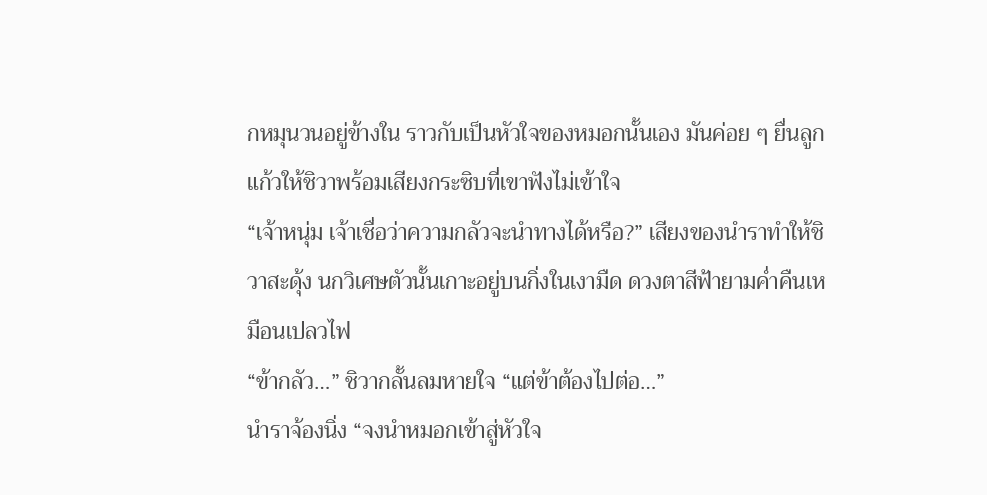กหมุนวนอยู่ข้างใน ราวกับเป็นหัวใจของหมอกนั้นเอง มันค่อย ๆ ยื่นลูกแก้วให้ชิวาพร้อมเสียงกระซิบที่เขาฟังไม่เข้าใจ
“เจ้าหนุ่ม เจ้าเชื่อว่าความกลัวจะนำทางได้หรือ?” เสียงของนำราทำให้ชิวาสะดุ้ง นกวิเศษตัวนั้นเกาะอยู่บนกิ่งในเงามืด ดวงตาสีฟ้ายามค่ำคืนเหมือนเปลวไฟ
“ข้ากลัว…” ชิวากลั้นลมหายใจ “แต่ข้าต้องไปต่อ…”
นำราจ้องนิ่ง “จงนำหมอกเข้าสู่หัวใจ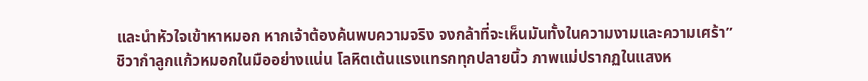และนำหัวใจเข้าหาหมอก หากเจ้าต้องค้นพบความจริง จงกล้าที่จะเห็นมันทั้งในความงามและความเศร้า”
ชิวากำลูกแก้วหมอกในมืออย่างแน่น โลหิตเต้นแรงแทรกทุกปลายนิ้ว ภาพแม่ปรากฏในแสงห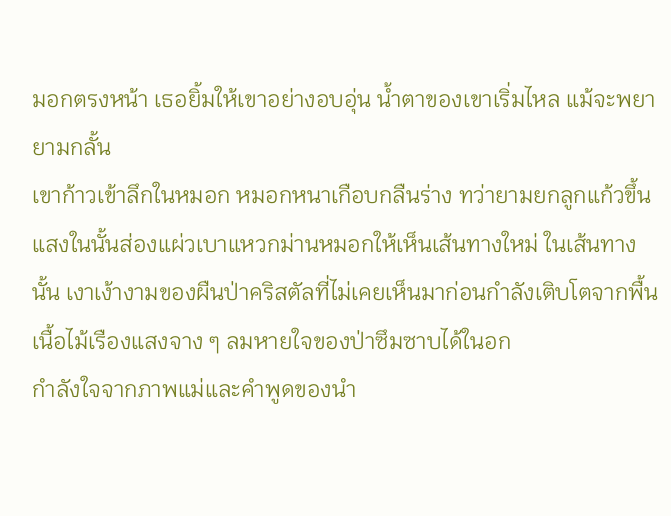มอกตรงหน้า เธอยิ้มให้เขาอย่างอบอุ่น น้ำตาของเขาเริ่มไหล แม้จะพยายามกลั้น
เขาก้าวเข้าลึกในหมอก หมอกหนาเกือบกลืนร่าง ทว่ายามยกลูกแก้วขึ้น แสงในนั้นส่องแผ่วเบาแหวกม่านหมอกให้เห็นเส้นทางใหม่ ในเส้นทางนั้น เงาเง้างามของผืนป่าคริสตัลที่ไม่เคยเห็นมาก่อนกำลังเติบโตจากพื้น เนื้อไม้เรืองแสงจาง ๆ ลมหายใจของป่าซึมซาบได้ในอก
กำลังใจจากภาพแม่และคำพูดของนำ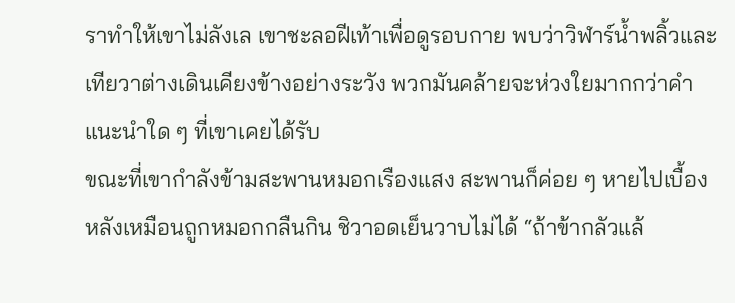ราทำให้เขาไม่ลังเล เขาชะลอฝีเท้าเพื่อดูรอบกาย พบว่าวิฬาร์น้ำพลิ้วและเทียวาต่างเดินเคียงข้างอย่างระวัง พวกมันคล้ายจะห่วงใยมากกว่าคำแนะนำใด ๆ ที่เขาเคยได้รับ
ขณะที่เขากำลังข้ามสะพานหมอกเรืองแสง สะพานก็ค่อย ๆ หายไปเบื้องหลังเหมือนถูกหมอกกลืนกิน ชิวาอดเย็นวาบไม่ได้ “ถ้าข้ากลัวแล้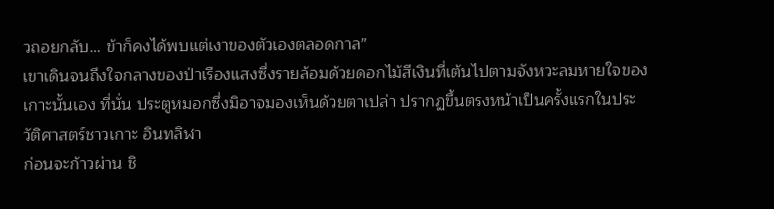วถอยกลับ… ข้าก็คงได้พบแต่เงาของตัวเองตลอดกาล”
เขาเดินจนถึงใจกลางของป่าเรืองแสงซึ่งรายล้อมด้วยดอกไม้สีเงินที่เต้นไปตามจังหวะลมหายใจของเกาะนั้นเอง ที่นั่น ประตูหมอกซึ่งมิอาจมองเห็นด้วยตาเปล่า ปรากฏขึ้นตรงหน้าเป็นครั้งแรกในประวัติศาสตร์ชาวเกาะ อินทลิฬา
ก่อนจะก้าวผ่าน ชิ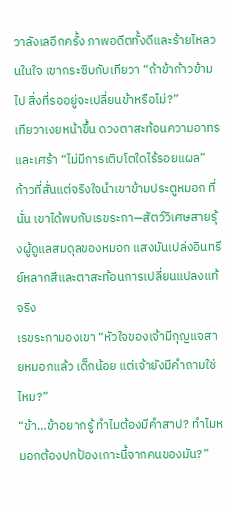วาลังเลอีกครั้ง ภาพอดีตทั้งดีและร้ายไหลวนในใจ เขากระซิบกับเทียวา “ถ้าข้าก้าวข้ามไป สิ่งที่รออยู่จะเปลี่ยนข้าหรือไม่?”
เทียวาเงยหน้าขึ้น ดวงตาสะท้อนความอาทรและเศร้า “ไม่มีการเติบโตใดไร้รอยแผล”
ก้าวที่สั่นแต่จริงใจนำเขาข้ามประตูหมอก ที่นั่น เขาได้พบกับเรขระกา—สัตว์วิเศษสายรุ้งผู้ดูแลสมดุลของหมอก แสงมันเปล่งอินทรีย์หลากสีและตาสะท้อนการเปลี่ยนแปลงแท้จริง
เรขระกามองเขา “หัวใจของเจ้ามีกุญแจสายหมอกแล้ว เด็กน้อย แต่เจ้ายังมีคำถามใช่ไหม?”
“ข้า…ข้าอยากรู้ ทำไมต้องมีคำสาป? ทำไมหมอกต้องปกป้องเกาะนี้จากคนของมัน?”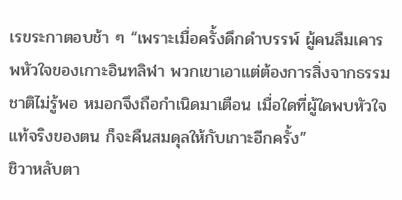เรขระกาตอบช้า ๆ “เพราะเมื่อครั้งดึกดำบรรพ์ ผู้คนลืมเคารพหัวใจของเกาะอินทลิฬา พวกเขาเอาแต่ต้องการสิ่งจากธรรมชาติไม่รู้พอ หมอกจึงถือกำเนิดมาเตือน เมื่อใดที่ผู้ใดพบหัวใจแท้จริงของตน ก็จะคืนสมดุลให้กับเกาะอีกครั้ง”
ชิวาหลับตา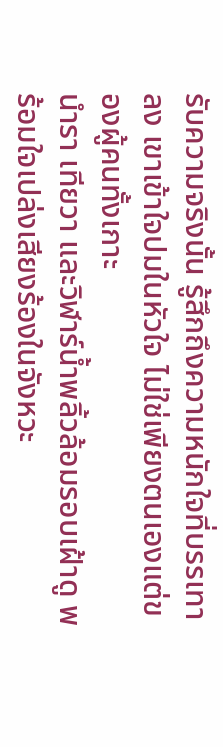รับความจริงนั้น รู้สึกถึงความหนักใจที่บรรเทาลง เขาเข้าใจปมในหัวใจ ไม่ใช่เพียงตนเองแต่ของผู้คนทั้งเกาะ
นำรา เทียวา และวิฬาร์น้ำพลิ้วล้อมรอบเฝ้าดู พร้อมใจเปล่งเสียงร้องในจังหวะ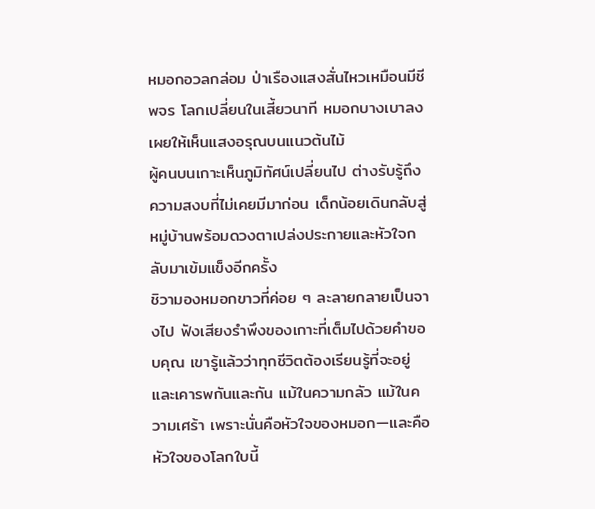หมอกอวลกล่อม ป่าเรืองแสงสั่นไหวเหมือนมีชีพจร โลกเปลี่ยนในเสี้ยวนาที หมอกบางเบาลง เผยให้เห็นแสงอรุณบนแนวต้นไม้
ผู้คนบนเกาะเห็นภูมิทัศน์เปลี่ยนไป ต่างรับรู้ถึงความสงบที่ไม่เคยมีมาก่อน เด็กน้อยเดินกลับสู่หมู่บ้านพร้อมดวงตาเปล่งประกายและหัวใจกลับมาเข้มแข็งอีกครั้ง
ชิวามองหมอกขาวที่ค่อย ๆ ละลายกลายเป็นจางไป ฟังเสียงรำพึงของเกาะที่เต็มไปด้วยคำขอบคุณ เขารู้แล้วว่าทุกชีวิตต้องเรียนรู้ที่จะอยู่และเคารพกันและกัน แม้ในความกลัว แม้ในความเศร้า เพราะนั่นคือหัวใจของหมอก—และคือหัวใจของโลกใบนี้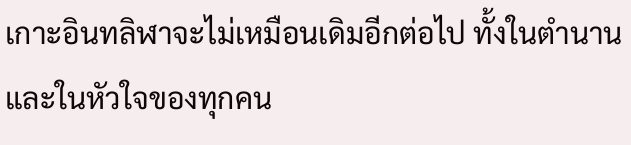เกาะอินทลิฬาจะไม่เหมือนเดิมอีกต่อไป ทั้งในตำนานและในหัวใจของทุกคน